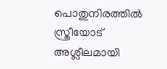പൊതുനിരത്തിൽ സ്ത്രീയോട് അശ്ലീലമായി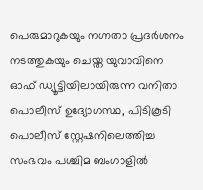പെരുമാറുകയും നഗ്നതാ പ്രദർശനം നടത്തുകയും ചെയ്ത യുവാവിനെ ഓഫ് ഡ്യൂട്ടിയിലായിരുന്ന വനിതാ പൊലീസ് ഉദ്യോഗസ്ഥ, പിടികൂടി പൊലീസ് സ്റ്റേഷനിലെത്തിച്ച സംഭവം പശ്ചിമ ബംഗാളിൽ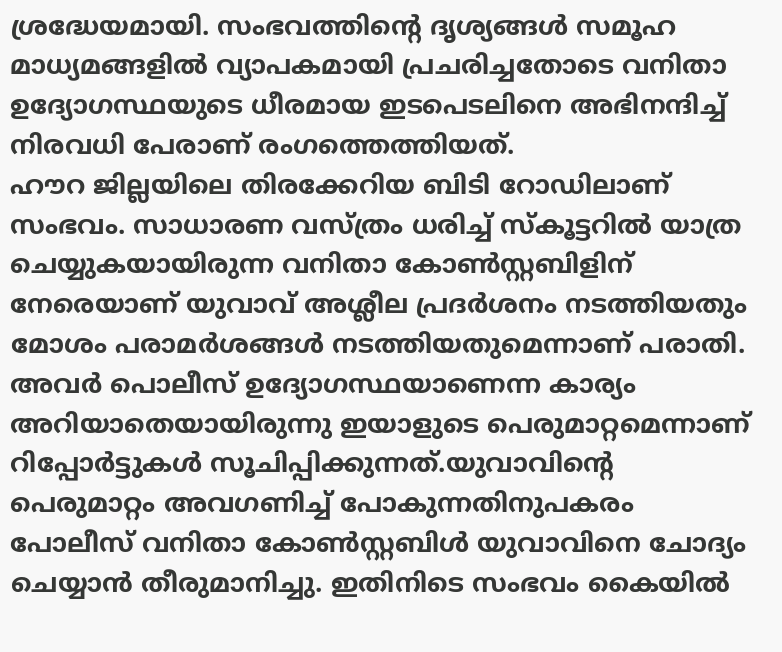ശ്രദ്ധേയമായി. സംഭവത്തിന്റെ ദൃശ്യങ്ങൾ സമൂഹ മാധ്യമങ്ങളിൽ വ്യാപകമായി പ്രചരിച്ചതോടെ വനിതാ ഉദ്യോഗസ്ഥയുടെ ധീരമായ ഇടപെടലിനെ അഭിനന്ദിച്ച് നിരവധി പേരാണ് രംഗത്തെത്തിയത്.
ഹൗറ ജില്ലയിലെ തിരക്കേറിയ ബിടി റോഡിലാണ് സംഭവം. സാധാരണ വസ്ത്രം ധരിച്ച് സ്കൂട്ടറിൽ യാത്ര ചെയ്യുകയായിരുന്ന വനിതാ കോൺസ്റ്റബിളിന് നേരെയാണ് യുവാവ് അശ്ലീല പ്രദർശനം നടത്തിയതും മോശം പരാമർശങ്ങൾ നടത്തിയതുമെന്നാണ് പരാതി. അവർ പൊലീസ് ഉദ്യോഗസ്ഥയാണെന്ന കാര്യം അറിയാതെയായിരുന്നു ഇയാളുടെ പെരുമാറ്റമെന്നാണ് റിപ്പോർട്ടുകൾ സൂചിപ്പിക്കുന്നത്.യുവാവിന്റെ പെരുമാറ്റം അവഗണിച്ച് പോകുന്നതിനുപകരം പോലീസ് വനിതാ കോൺസ്റ്റബിൾ യുവാവിനെ ചോദ്യം ചെയ്യാൻ തീരുമാനിച്ചു. ഇതിനിടെ സംഭവം കൈയിൽ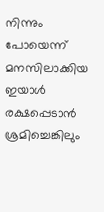നിന്നും പോയെന്ന് മനസിലാക്കിയ ഇയാൾ രക്ഷപ്പെടാൻ ശ്രമിച്ചെങ്കിലും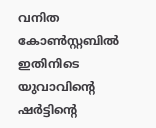വനിത കോൺസ്റ്റബിൽ ഇതിനിടെ യുവാവിന്റെ ഷർട്ടിന്റെ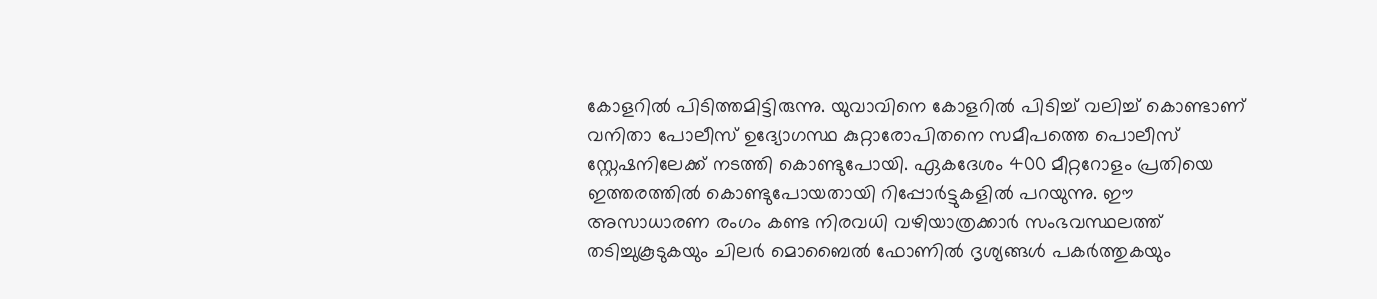കോളറിൽ പിടിത്തമിട്ടിരുന്നു. യുവാവിനെ കോളറിൽ പിടിച്ച് വലിച്ച് കൊണ്ടാണ് വനിതാ പോലീസ് ഉദ്യോഗസ്ഥ കുറ്റാരോപിതനെ സമീപത്തെ പൊലീസ് സ്റ്റേഷനിലേക്ക് നടത്തി കൊണ്ടുപോയി. ഏകദേശം 400 മീറ്ററോളം പ്രതിയെ ഇത്തരത്തിൽ കൊണ്ടുപോയതായി റിപ്പോർട്ടുകളിൽ പറയുന്നു. ഈ അസാധാരണ രംഗം കണ്ട നിരവധി വഴിയാത്രക്കാർ സംഭവസ്ഥലത്ത് തടിച്ചുകൂടുകയും ചിലർ മൊബൈൽ ഫോണിൽ ദൃശ്യങ്ങൾ പകർത്തുകയും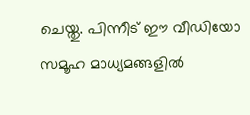ചെയ്തു. പിന്നീട് ഈ വീഡിയോ സമൂഹ മാധ്യമങ്ങളിൽ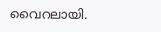വൈറലായി.